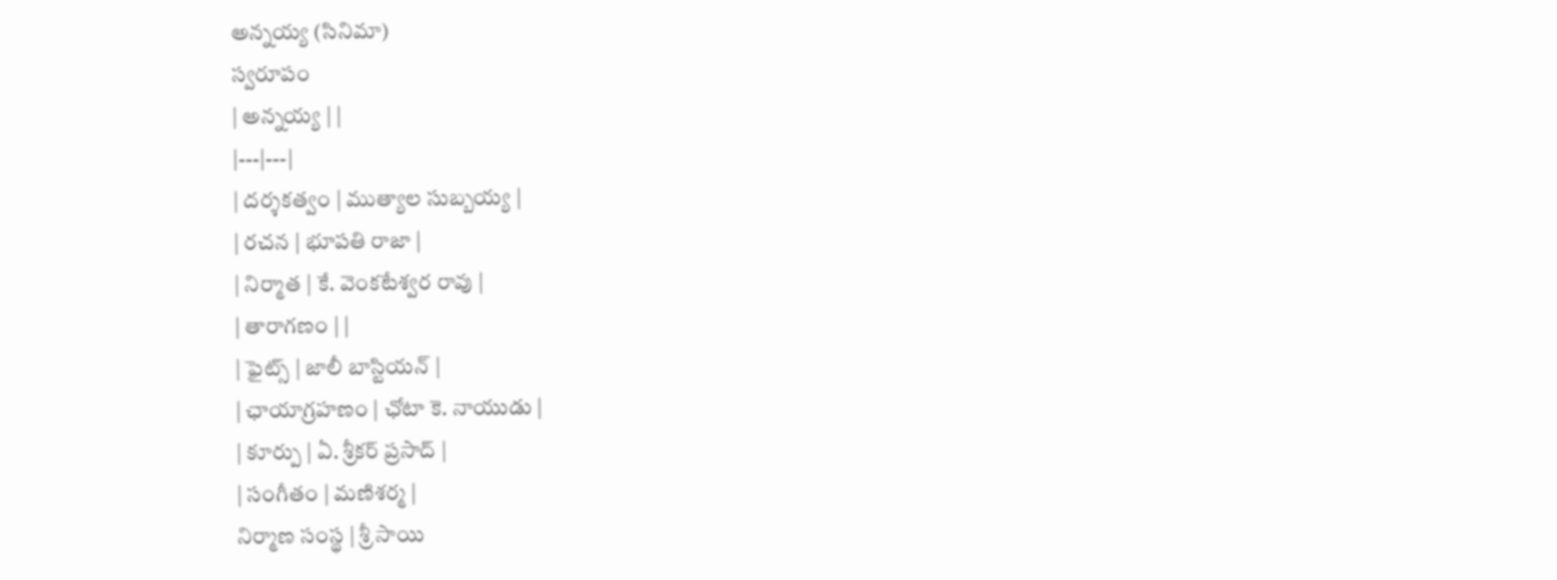అన్నయ్య (సినిమా)
స్వరూపం
| అన్నయ్య | |
|---|---|
| దర్శకత్వం | ముత్యాల సుబ్బయ్య |
| రచన | భూపతి రాజా |
| నిర్మాత | కే. వెంకటేశ్వర రావు |
| తారాగణం | |
| ఫైట్స్ | జాలీ బాస్టియన్ |
| ఛాయాగ్రహణం | ఛోటా కె. నాయుడు |
| కూర్పు | ఏ. శ్రీకర్ ప్రసాద్ |
| సంగీతం | మణిశర్మ |
నిర్మాణ సంస్థ | శ్రీ సాయి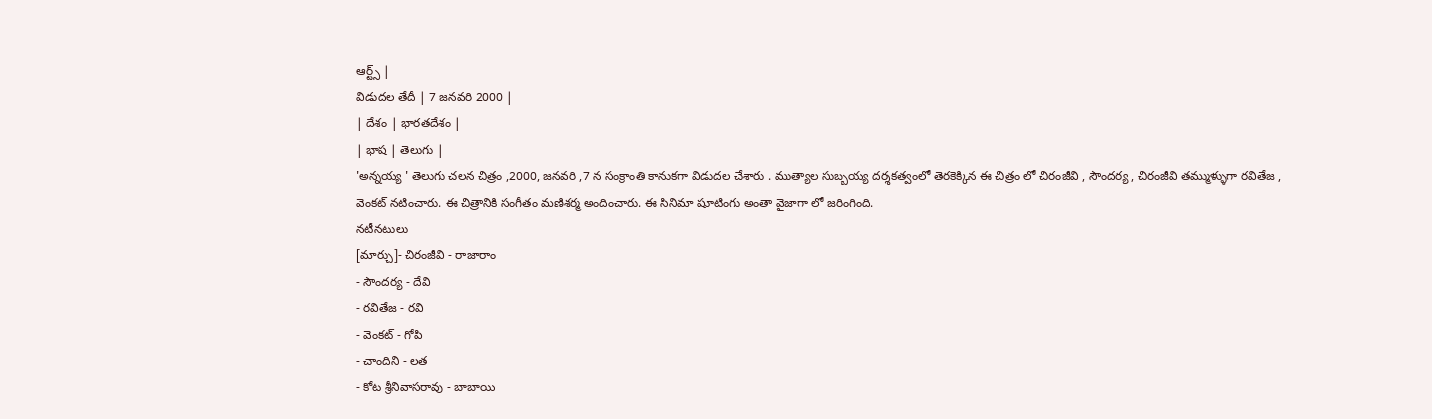ఆర్ట్స్ |
విడుదల తేదీ | 7 జనవరి 2000 |
| దేశం | భారతదేశం |
| భాష | తెలుగు |
'అన్నయ్య ' తెలుగు చలన చిత్రం ,2000, జనవరి ,7 న సంక్రాంతి కానుకగా విడుదల చేశారు . ముత్యాల సుబ్బయ్య దర్శకత్వంలో తెరకెక్కిన ఈ చిత్రం లో చిరంజీవి , సౌందర్య , చిరంజీవి తమ్ముళ్ళుగా రవితేజ , వెంకట్ నటించారు. ఈ చిత్రానికి సంగీతం మణిశర్మ అందించారు. ఈ సినిమా షూటింగు అంతా వైజాగా లో జరింగింది.
నటీనటులు
[మార్చు]- చిరంజీవి - రాజారాం
- సౌందర్య - దేవి
- రవితేజ - రవి
- వెంకట్ - గోపి
- చాందిని - లత
- కోట శ్రీనివాసరావు - బాబాయి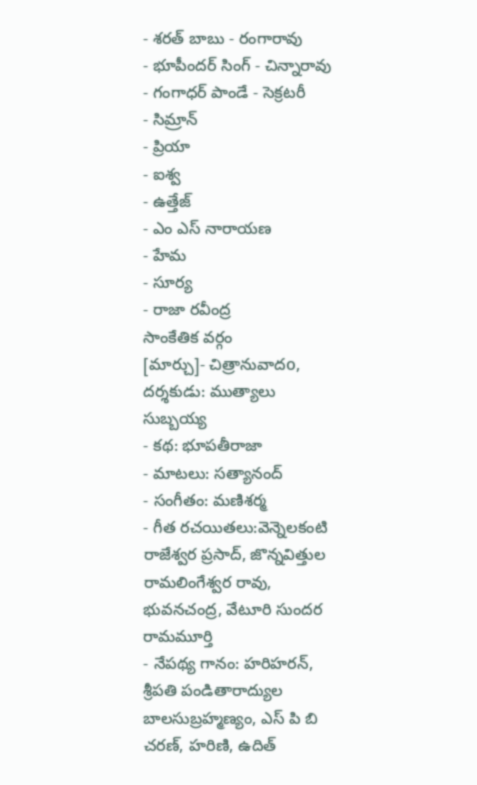- శరత్ బాబు - రంగారావు
- భూపీందర్ సింగ్ - చిన్నారావు
- గంగాధర్ పాండే - సెక్రటరీ
- సిమ్రాన్
- ప్రియా
- ఐశ్వ
- ఉత్తేజ్
- ఎం ఎస్ నారాయణ
- హేమ
- సూర్య
- రాజా రవీంద్ర
సాంకేతిక వర్గం
[మార్చు]- చిత్రానువాదo, దర్శకుడు: ముత్యాలు సుబ్బయ్య
- కథ: భూపతీరాజా
- మాటలు: సత్యానంద్
- సంగీతం: మణిశర్మ
- గీత రచయితలు:వెన్నెలకంటి రాజేశ్వర ప్రసాద్, జొన్నవిత్తుల రామలింగేశ్వర రావు, భువనచంద్ర, వేటూరి సుందర రామమూర్తి
- నేపథ్య గానం: హరిహరన్, శ్రీపతి పండితారాద్యుల బాలసుబ్రహ్మణ్యం, ఎస్ పి బి చరణ్, హరిణి, ఉదిత్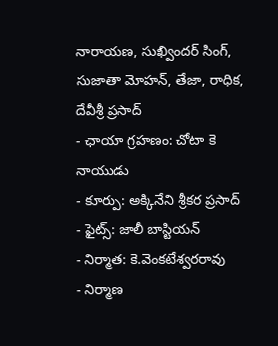నారాయణ, సుఖ్విందర్ సింగ్, సుజాతా మోహన్, తేజా, రాధిక, దేవీశ్రీ ప్రసాద్
- ఛాయా గ్రహణం: చోటా కె నాయుడు
- కూర్పు: అక్కినేని శ్రీకర ప్రసాద్
- ఫైట్స్: జాలీ బాస్టియన్
- నిర్మాత: కె.వెంకటేశ్వరరావు
- నిర్మాణ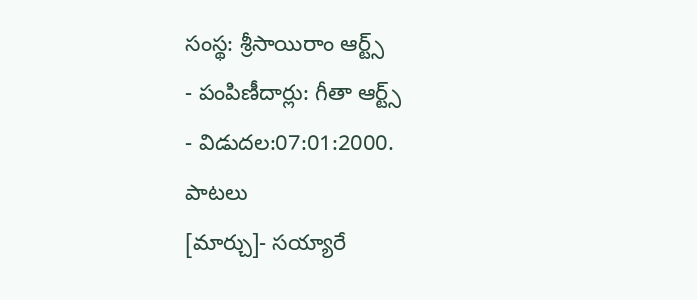సంస్థ: శ్రీసాయిరాం ఆర్ట్స్
- పంపిణీదార్లు: గీతా ఆర్ట్స్
- విడుదల:07:01:2000.
పాటలు
[మార్చు]- సయ్యారే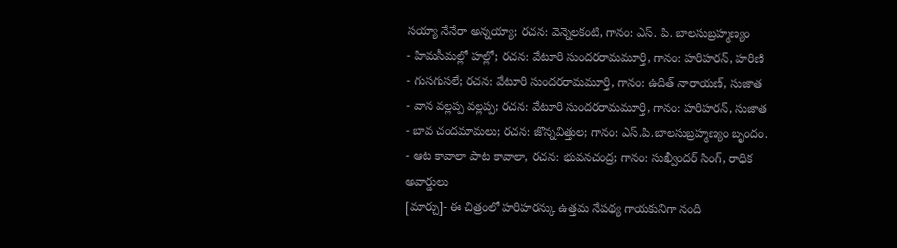సయ్యా నేనేరా అన్నయ్యా; రచన: వెన్నెలకంటి, గానం: ఎస్. పి. బాలసుబ్రహ్మణ్యం
- హిమసీమల్లో హల్లో; రచన: వేటూరి సుందరరామమూర్తి, గానం: హరిహరన్, హరిణి
- గుసగుసలే; రచన: వేటూరి సుందరరామమూర్తి, గానం: ఉదిత్ నారాయణ్, సుజాత
- వాన వల్లప్ప వల్లప్ప; రచన: వేటూరి సుందరరామమూర్తి, గానం: హరిహరన్, సుజాత
- బావ చందమామలు; రచన: జొన్నవిత్తుల; గానం: ఎస్.పి.బాలసుబ్రహ్మణ్యం బృందం.
- ఆట కావాలా పాట కావాలా, రచన: భువనచంద్ర; గానం: సుఖ్వీందర్ సింగ్, రాధిక
అవార్డులు
[మార్చు]- ఈ చిత్రంలో హరిహరన్కు ఉత్తమ నేపథ్య గాయకునిగా నంది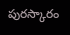పురస్కారం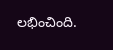లభించింది.